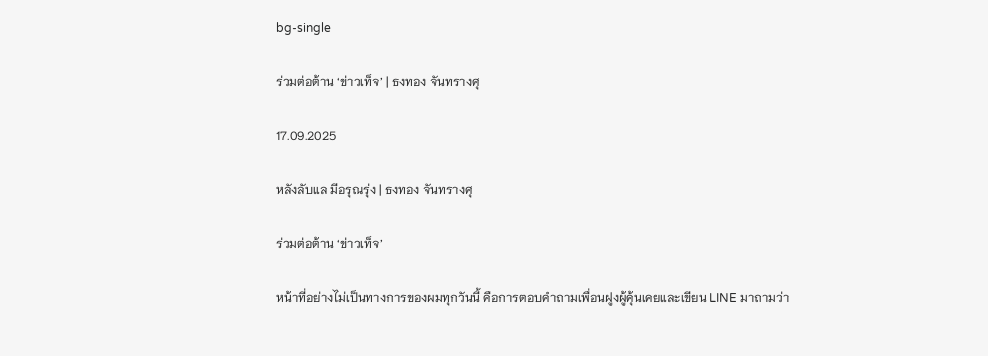bg-single

ร่วมต่อต้าน ‘ข่าวเท็จ’ | ธงทอง จันทรางศุ

17.09.2025

หลังลับแล มีอรุณรุ่ง | ธงทอง จันทรางศุ

ร่วมต่อต้าน ‘ข่าวเท็จ’

หน้าที่อย่างไม่เป็นทางการของผมทุกวันนี้ คือการตอบคำถามเพื่อนฝูงผู้คุ้นเคยและเขียน LINE มาถามว่า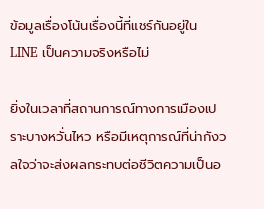ข้อมูลเรื่องโน้นเรื่องนี้ที่แชร์กันอยู่ใน LINE เป็นความจริงหรือไม่

ยิ่งในเวลาที่สถานการณ์ทางการเมืองเปราะบางหวั่นไหว หรือมีเหตุการณ์ที่น่ากังวลใจว่าจะส่งผลกระทบต่อชีวิตความเป็นอ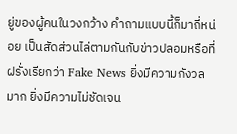ยู่ของผู้คนในวงกว้าง คำถามแบบนี้ก็มาถี่หน่อย เป็นสัดส่วนไล่ตามกันกับข่าวปลอมหรือที่ฝรั่งเรียกว่า Fake News ยิ่งมีความกังวลมาก ยิ่งมีความไม่ชัดเจน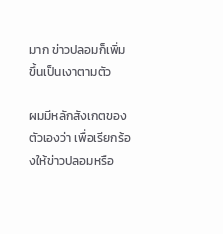มาก ข่าวปลอมก็เพิ่มขึ้นเป็นเงาตามตัว

ผมมีหลักสังเกตของตัวเองว่า เพื่อเรียกร้องให้ข่าวปลอมหรือ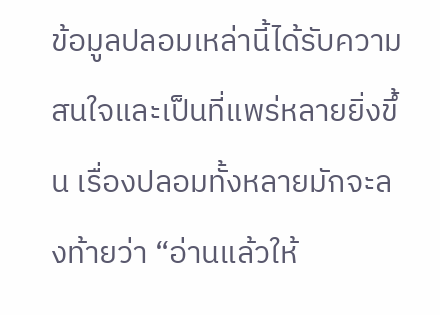ข้อมูลปลอมเหล่านี้ได้รับความสนใจและเป็นที่แพร่หลายยิ่งขึ้น เรื่องปลอมทั้งหลายมักจะลงท้ายว่า “อ่านแล้วให้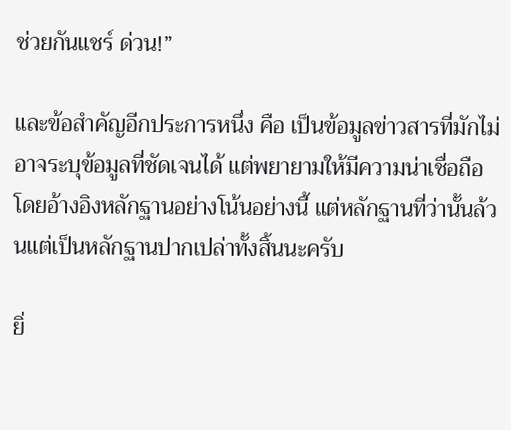ช่วยกันแชร์ ด่วน!”

และข้อสำคัญอีกประการหนึ่ง คือ เป็นข้อมูลข่าวสารที่มักไม่อาจระบุข้อมูลที่ชัดเจนได้ แต่พยายามให้มีความน่าเชื่อถือ โดยอ้างอิงหลักฐานอย่างโน้นอย่างนี้ แต่หลักฐานที่ว่านั้นล้วนแต่เป็นหลักฐานปากเปล่าทั้งสิ้นนะครับ

ยิ่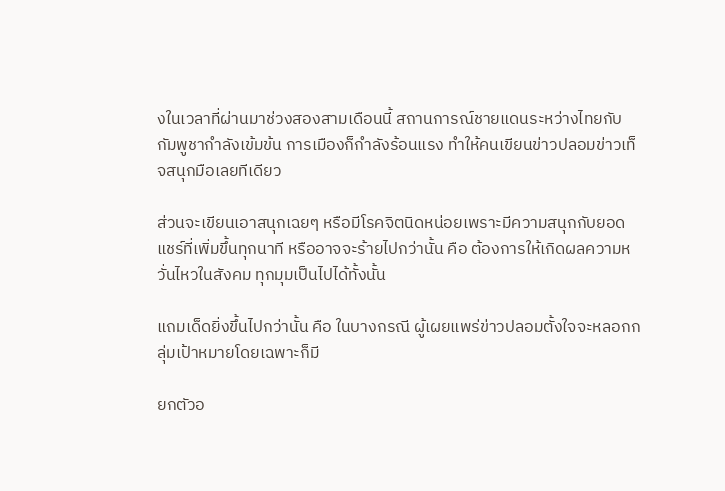งในเวลาที่ผ่านมาช่วงสองสามเดือนนี้ สถานการณ์ชายแดนระหว่างไทยกับกัมพูชากำลังเข้มข้น การเมืองก็กำลังร้อนแรง ทำให้คนเขียนข่าวปลอมข่าวเท็จสนุกมือเลยทีเดียว

ส่วนจะเขียนเอาสนุกเฉยๆ หรือมีโรคจิตนิดหน่อยเพราะมีความสนุกกับยอดแชร์ที่เพิ่มขึ้นทุกนาที หรืออาจจะร้ายไปกว่านั้น คือ ต้องการให้เกิดผลความหวั่นไหวในสังคม ทุกมุมเป็นไปได้ทั้งนั้น

แถมเด็ดยิ่งขึ้นไปกว่านั้น คือ ในบางกรณี ผู้เผยแพร่ข่าวปลอมตั้งใจจะหลอกกลุ่มเป้าหมายโดยเฉพาะก็มี

ยกตัวอ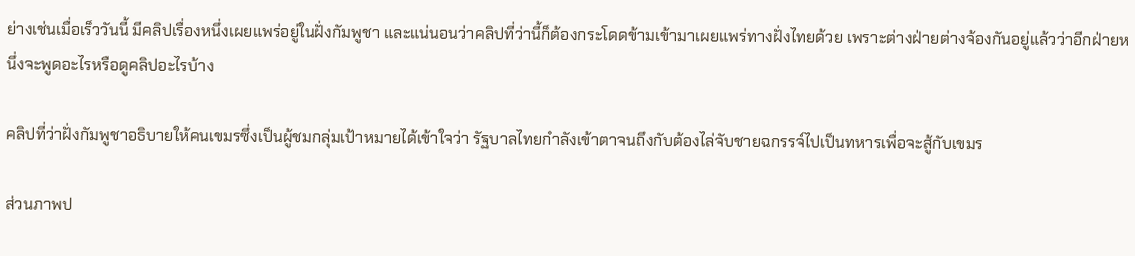ย่างเช่นเมื่อเร็ววันนี้ มีคลิปเรื่องหนึ่งเผยแพร่อยู่ในฝั่งกัมพูชา และแน่นอนว่าคลิปที่ว่านี้ก็ต้องกระโดดข้ามเข้ามาเผยแพร่ทางฝั่งไทยด้วย เพราะต่างฝ่ายต่างจ้องกันอยู่แล้วว่าอีกฝ่ายหนึ่งจะพูดอะไรหรือดูคลิปอะไรบ้าง

คลิปที่ว่าฝั่งกัมพูชาอธิบายให้คนเขมรซึ่งเป็นผู้ชมกลุ่มเป้าหมายได้เข้าใจว่า รัฐบาลไทยกำลังเข้าตาจนถึงกับต้องไล่จับชายฉกรรจ์ไปเป็นทหารเพื่อจะสู้กับเขมร

ส่วนภาพป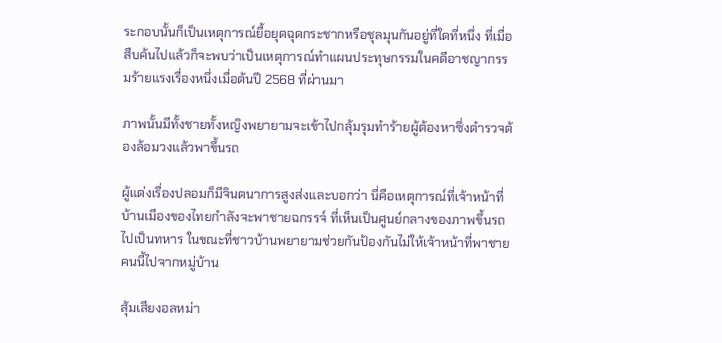ระกอบนั้นก็เป็นเหตุการณ์ยื้อยุดฉุดกระชากหรือชุลมุนกันอยู่ที่ใดที่หนึ่ง ที่เมื่อสืบค้นไปแล้วก็จะพบว่าเป็นเหตุการณ์ทำแผนประทุษกรรมในคดีอาชญากรรมร้ายแรงเรื่องหนึ่งเมื่อต้นปี 2568 ที่ผ่านมา

ภาพนั้นมีทั้งชายทั้งหญิงพยายามจะเข้าไปกลุ้มรุมทำร้ายผู้ต้องหาซึ่งตำรวจต้องล้อมวงแล้วพาขึ้นรถ

ผู้แต่งเรื่องปลอมก็มีจินตนาการสูงส่งและบอกว่า นี่คือเหตุการณ์ที่เจ้าหน้าที่บ้านเมืองของไทยกำลังจะพาชายฉกรรจ์ ที่เห็นเป็นศูนย์กลางของภาพขึ้นรถไปเป็นทหาร ในขณะที่ชาวบ้านพยายามช่วยกันป้องกันไม่ให้เจ้าหน้าที่พาชายคนนี้ไปจากหมู่บ้าน

สุ้มเสียงอลหม่า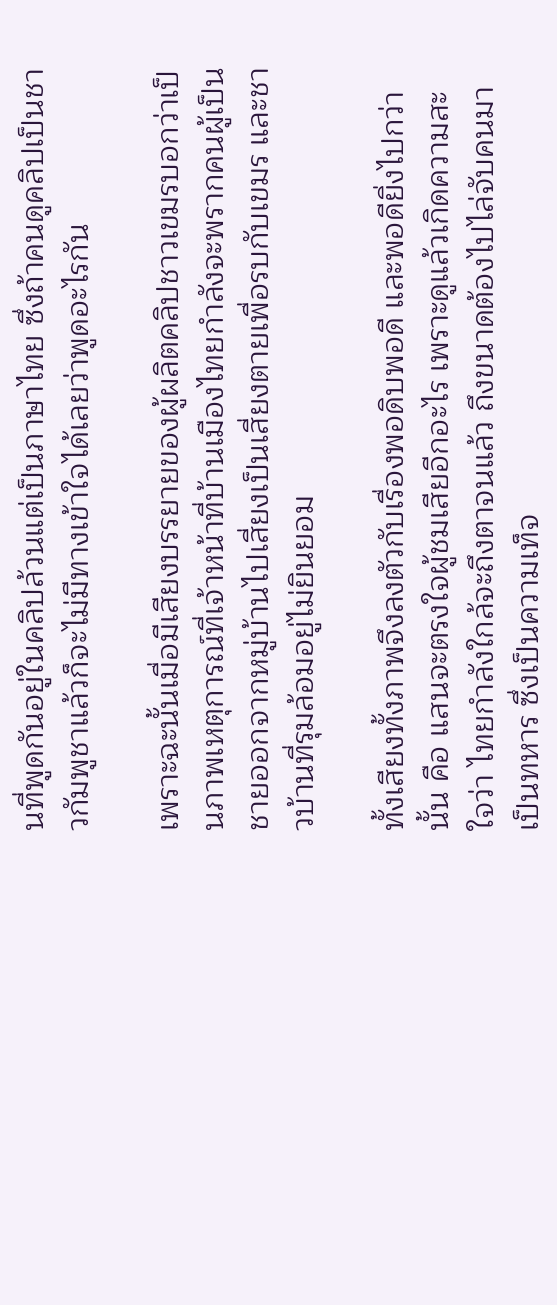นที่พูดกันอยู่ในคลิปล้วนแต่เป็นภาษาไทย ซึ่งถ้าคนดูคลิปเป็นชาวกัมพูชาแล้วก็จะไม่มีทางเข้าใจได้เลยว่าพูดอะไรกัน

เพราะฉะนั้นเมื่อมีเสียงบรรยายของผู้ผลิตคลิปชาวเขมรบอกว่าเป็นภาพเหตุการณ์ที่เจ้าหน้าที่บ้านเมืองไทยกำลังจะพรากคนผู้เป็นชายออกจากหมู่บ้านไปเสี่ยงเป็นเสี่ยงตายเพื่อรบกับเขมร และชาวบ้านที่รุมล้อมอยู่ไม่ยินยอม

ทั้งเสียงทั้งภาพจึงลงตัวกับเรื่องพอดิบพอดี และพอดียิ่งไปกว่านั้น คือ แสนจะตรงใจผู้ชมเสียอีกอะไร เพราะดูแล้วเกิดความสะใจว่า ไทยกำลังใกล้จะถึงตาจนแล้ว ถึงขนาดต้องไปไล่จับคนมาเป็นทหาร ซึ่งเป็นความเท็จ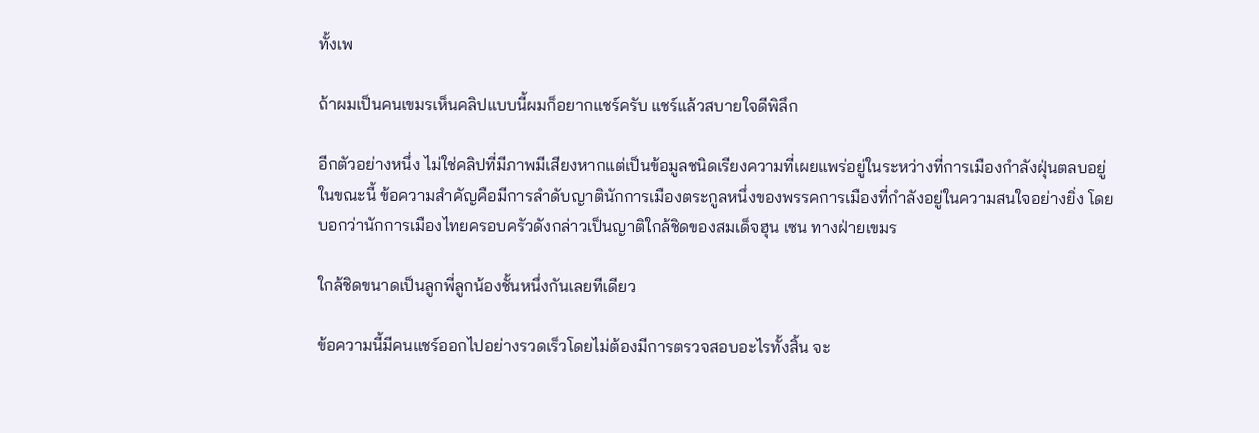ทั้งเพ

ถ้าผมเป็นคนเขมรเห็นคลิปแบบนี้ผมก็อยากแชร์ครับ แชร์แล้วสบายใจดีพิลึก

อีกตัวอย่างหนึ่ง ไม่ใช่คลิปที่มีภาพมีเสียงหากแต่เป็นข้อมูลชนิดเรียงความที่เผยแพร่อยู่ในระหว่างที่การเมืองกำลังฝุ่นตลบอยู่ในขณะนี้ ข้อความสำคัญคือมีการลำดับญาตินักการเมืองตระกูลหนึ่งของพรรคการเมืองที่กำลังอยู่ในความสนใจอย่างยิ่ง โดยบอกว่านักการเมืองไทยครอบครัวดังกล่าวเป็นญาติใกล้ชิดของสมเด็จฮุน เซน ทางฝ่ายเขมร

ใกล้ชิดขนาดเป็นลูกพี่ลูกน้องชั้นหนึ่งกันเลยทีเดียว

ข้อความนี้มีคนแชร์ออกไปอย่างรวดเร็วโดยไม่ต้องมีการตรวจสอบอะไรทั้งสิ้น จะ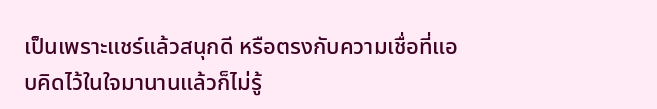เป็นเพราะแชร์แล้วสนุกดี หรือตรงกับความเชื่อที่แอบคิดไว้ในใจมานานแล้วก็ไม่รู้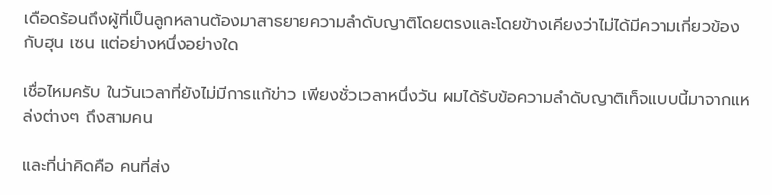เดือดร้อนถึงผู้ที่เป็นลูกหลานต้องมาสาธยายความลำดับญาติโดยตรงและโดยข้างเคียงว่าไม่ได้มีความเกี่ยวข้องกับฮุน เซน แต่อย่างหนึ่งอย่างใด

เชื่อไหมครับ ในวันเวลาที่ยังไม่มีการแก้ข่าว เพียงชั่วเวลาหนึ่งวัน ผมได้รับข้อความลำดับญาติเท็จแบบนี้มาจากแหล่งต่างๆ ถึงสามคน

และที่น่าคิดคือ คนที่ส่ง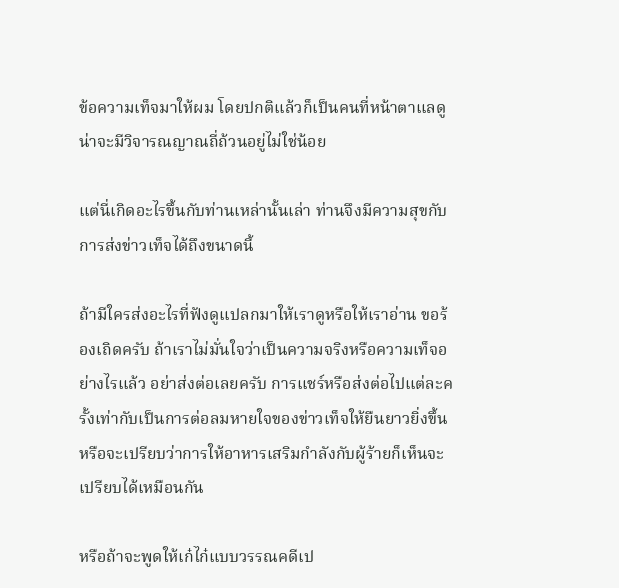ข้อความเท็จมาให้ผม โดยปกติแล้วก็เป็นคนที่หน้าตาแลดูน่าจะมีวิจารณญาณถี่ถ้วนอยู่ไม่ใช่น้อย

แต่นี่เกิดอะไรขึ้นกับท่านเหล่านั้นเล่า ท่านจึงมีความสุขกับการส่งข่าวเท็จได้ถึงขนาดนี้

ถ้ามีใครส่งอะไรที่ฟังดูแปลกมาให้เราดูหรือให้เราอ่าน ขอร้องเถิดครับ ถ้าเราไม่มั่นใจว่าเป็นความจริงหรือความเท็จอย่างไรแล้ว อย่าส่งต่อเลยครับ การแชร์หรือส่งต่อไปแต่ละครั้งเท่ากับเป็นการต่อลมหายใจของข่าวเท็จให้ยืนยาวยิ่งขึ้น หรือจะเปรียบว่าการให้อาหารเสริมกำลังกับผู้ร้ายก็เห็นจะเปรียบได้เหมือนกัน

หรือถ้าจะพูดให้เก๋ไก๋แบบวรรณคดีเป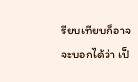รียบเทียบก็อาจจะบอกได้ว่า เป็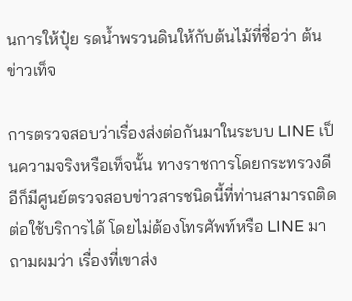นการให้ปุ๋ย รดน้ำพรวนดินให้กับต้นไม้ที่ชื่อว่า ต้นข่าวเท็จ

การตรวจสอบว่าเรื่องส่งต่อกันมาในระบบ LINE เป็นความจริงหรือเท็จนั้น ทางราชการโดยกระทรวงดีอีก็มีศูนย์ตรวจสอบข่าวสารชนิดนี้ที่ท่านสามารถติดต่อใช้บริการได้ โดยไม่ต้องโทรศัพท์หรือ LINE มาถามผมว่า เรื่องที่เขาส่ง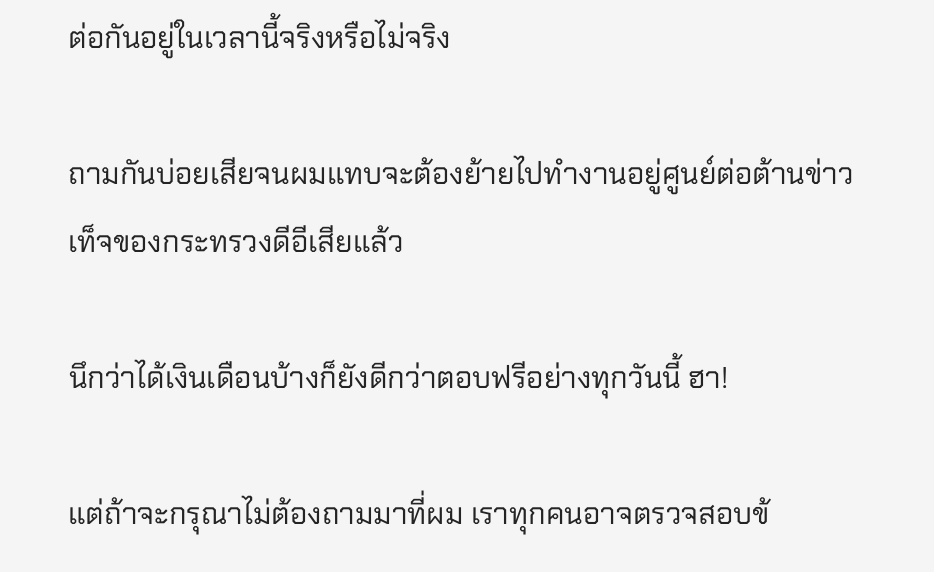ต่อกันอยู่ในเวลานี้จริงหรือไม่จริง

ถามกันบ่อยเสียจนผมแทบจะต้องย้ายไปทำงานอยู่ศูนย์ต่อต้านข่าวเท็จของกระทรวงดีอีเสียแล้ว

นึกว่าได้เงินเดือนบ้างก็ยังดีกว่าตอบฟรีอย่างทุกวันนี้ ฮา!

แต่ถ้าจะกรุณาไม่ต้องถามมาที่ผม เราทุกคนอาจตรวจสอบข้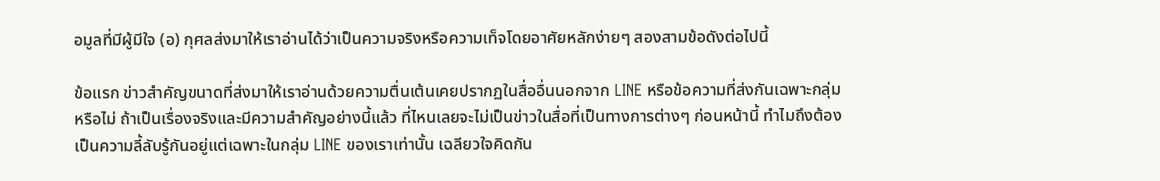อมูลที่มีผู้มีใจ (อ) กุศลส่งมาให้เราอ่านได้ว่าเป็นความจริงหรือความเท็จโดยอาศัยหลักง่ายๆ สองสามข้อดังต่อไปนี้

ข้อแรก ข่าวสำคัญขนาดที่ส่งมาให้เราอ่านด้วยความตื่นเต้นเคยปรากฏในสื่ออื่นนอกจาก LINE หรือข้อความที่ส่งกันเฉพาะกลุ่มหรือไม่ ถ้าเป็นเรื่องจริงและมีความสำคัญอย่างนี้แล้ว ที่ไหนเลยจะไม่เป็นข่าวในสื่อที่เป็นทางการต่างๆ ก่อนหน้านี้ ทำไมถึงต้องเป็นความลี้ลับรู้กันอยู่แต่เฉพาะในกลุ่ม LINE ของเราเท่านั้น เฉลียวใจคิดกัน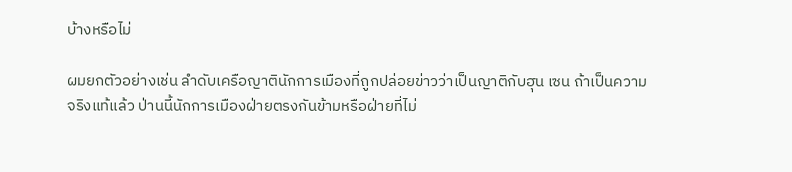บ้างหรือไม่

ผมยกตัวอย่างเช่น ลำดับเครือญาตินักการเมืองที่ถูกปล่อยข่าวว่าเป็นญาติกับฮุน เซน ถ้าเป็นความจริงแท้แล้ว ป่านนี้นักการเมืองฝ่ายตรงกันข้ามหรือฝ่ายที่ไม่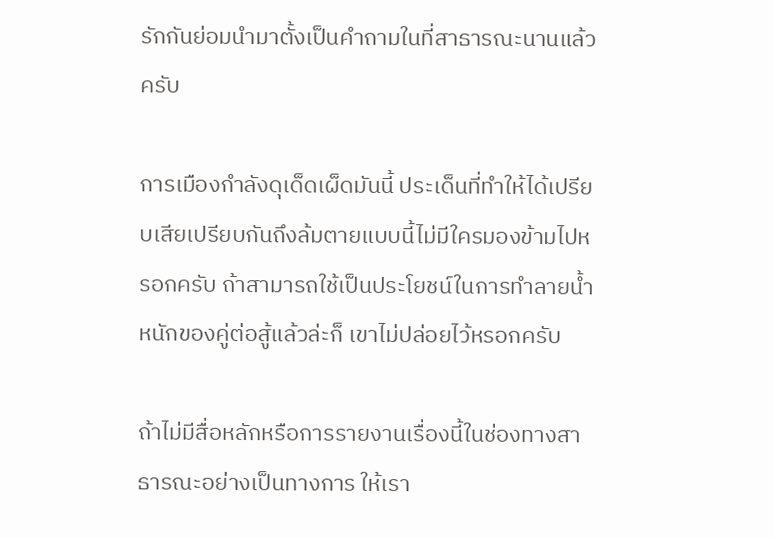รักกันย่อมนำมาตั้งเป็นคำถามในที่สาธารณะนานแล้วครับ

การเมืองกำลังดุเด็ดเผ็ดมันนี้ ประเด็นที่ทำให้ได้เปรียบเสียเปรียบกันถึงล้มตายแบบนี้ไม่มีใครมองข้ามไปหรอกครับ ถ้าสามารถใช้เป็นประโยชน์ในการทำลายน้ำหนักของคู่ต่อสู้แล้วล่ะก็ เขาไม่ปล่อยไว้หรอกครับ

ถ้าไม่มีสื่อหลักหรือการรายงานเรื่องนี้ในช่องทางสาธารณะอย่างเป็นทางการ ให้เรา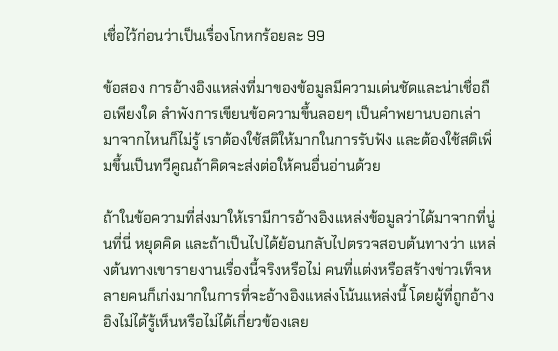เชื่อไว้ก่อนว่าเป็นเรื่องโกหกร้อยละ 99

ข้อสอง การอ้างอิงแหล่งที่มาของข้อมูลมีความเด่นชัดและน่าเชื่อถือเพียงใด ลำพังการเขียนข้อความขึ้นลอยๆ เป็นคำพยานบอกเล่ามาจากไหนก็ไม่รู้ เราต้องใช้สติให้มากในการรับฟัง และต้องใช้สติเพิ่มขึ้นเป็นทวีคูณถ้าคิดจะส่งต่อให้คนอื่นอ่านด้วย

ถ้าในข้อความที่ส่งมาให้เรามีการอ้างอิงแหล่งข้อมูลว่าได้มาจากที่นู่นที่นี่ หยุดคิด และถ้าเป็นไปได้ย้อนกลับไปตรวจสอบต้นทางว่า แหล่งต้นทางเขารายงานเรื่องนี้จริงหรือไม่ คนที่แต่งหรือสร้างข่าวเท็จหลายคนก็เก่งมากในการที่จะอ้างอิงแหล่งโน้นแหล่งนี้ โดยผู้ที่ถูกอ้างอิงไม่ได้รู้เห็นหรือไม่ได้เกี่ยวข้องเลย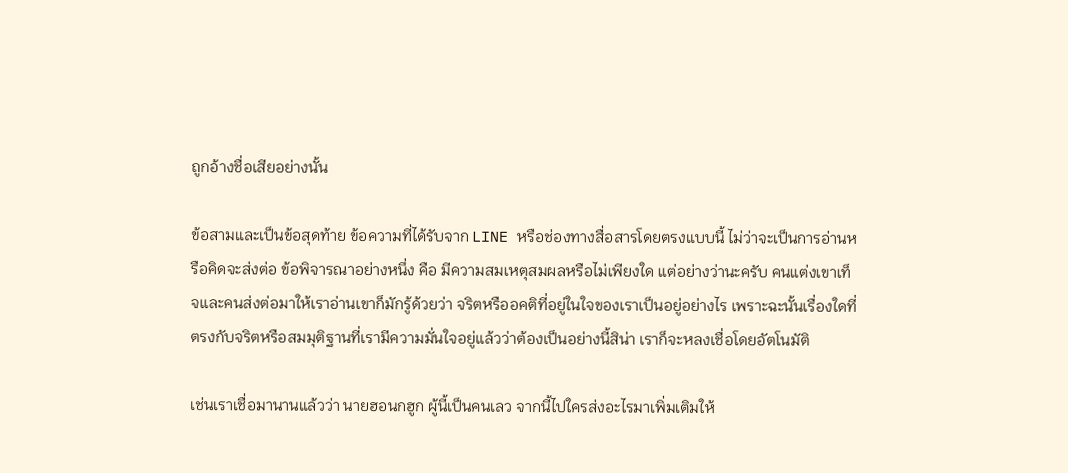ถูกอ้างชื่อเสียอย่างนั้น

ข้อสามและเป็นข้อสุดท้าย ข้อความที่ได้รับจาก LINE หรือช่องทางสื่อสารโดยตรงแบบนี้ ไม่ว่าจะเป็นการอ่านหรือคิดจะส่งต่อ ข้อพิจารณาอย่างหนึ่ง คือ มีความสมเหตุสมผลหรือไม่เพียงใด แต่อย่างว่านะครับ คนแต่งเขาเท็จและคนส่งต่อมาให้เราอ่านเขาก็มักรู้ด้วยว่า จริตหรืออคติที่อยู่ในใจของเราเป็นอยู่อย่างไร เพราะฉะนั้นเรื่องใดที่ตรงกับจริตหรือสมมุติฐานที่เรามีความมั่นใจอยู่แล้วว่าต้องเป็นอย่างนี้สิน่า เราก็จะหลงเชื่อโดยอัตโนมัติ

เช่นเราเชื่อมานานแล้วว่า นายฮอนกฮูก ผู้นี้เป็นคนเลว จากนี้ไปใครส่งอะไรมาเพิ่มเติมให้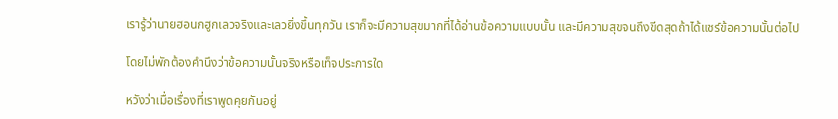เรารู้ว่านายฮอนกฮูกเลวจริงและเลวยิ่งขึ้นทุกวัน เราก็จะมีความสุขมากที่ได้อ่านข้อความแบบนั้น และมีความสุขจนถึงขีดสุดถ้าได้แชร์ข้อความนั้นต่อไป

โดยไม่พักต้องคำนึงว่าข้อความนั้นจริงหรือเท็จประการใด

หวังว่าเมื่อเรื่องที่เราพูดคุยกันอยู่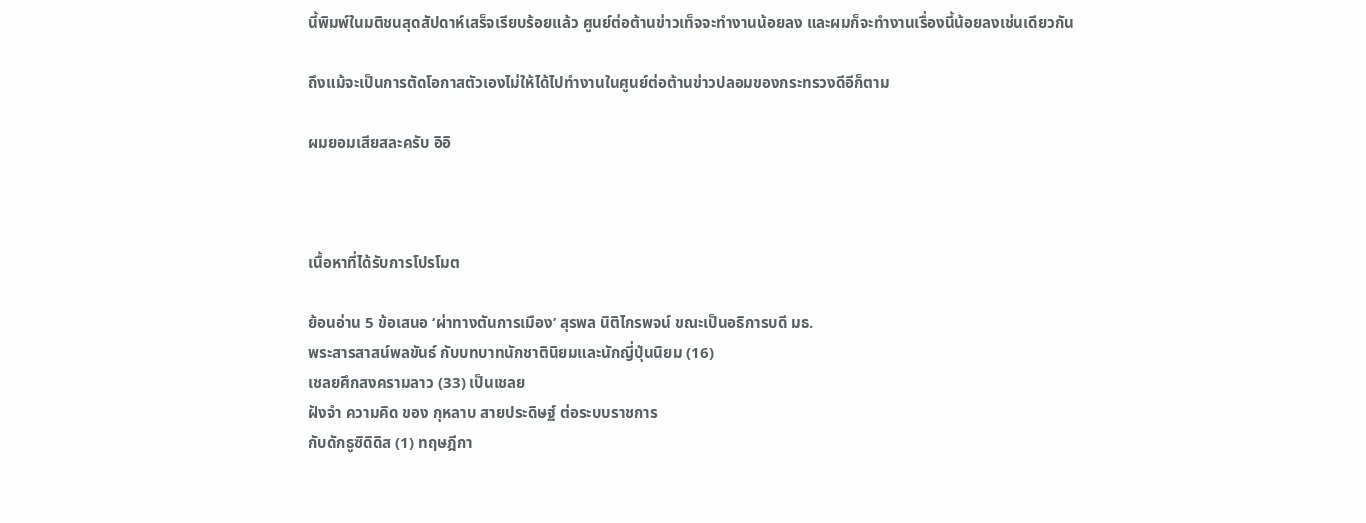นี้พิมพ์ในมติชนสุดสัปดาห์เสร็จเรียบร้อยแล้ว ศูนย์ต่อต้านข่าวเท็จจะทำงานน้อยลง และผมก็จะทำงานเรื่องนี้น้อยลงเช่นเดียวกัน

ถึงแม้จะเป็นการตัดโอกาสตัวเองไม่ให้ได้ไปทำงานในศูนย์ต่อต้านข่าวปลอมของกระทรวงดีอีก็ตาม

ผมยอมเสียสละครับ อิอิ



เนื้อหาที่ได้รับการโปรโมต

ย้อนอ่าน 5 ข้อเสนอ ‘ผ่าทางตันการเมือง’ สุรพล นิติไกรพจน์ ขณะเป็นอธิการบดี มธ.
พระสารสาสน์พลขันธ์ กับบทบาทนักชาตินิยมและนักญี่ปุ่นนิยม (16)
เชลยศึกสงครามลาว (33) เป็นเชลย
ฝังจำ ความคิด ของ กุหลาบ สายประดิษฐ์ ต่อระบบราชการ
กับดักธูซิดิดิส (1) ทฤษฎีกา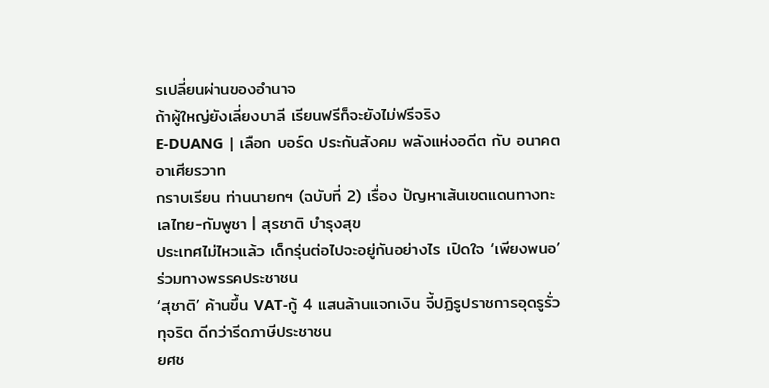รเปลี่ยนผ่านของอำนาจ
ถ้าผู้ใหญ่ยังเลี่ยงบาลี เรียนฟรีก็จะยังไม่ฟรีจริง
E-DUANG | เลือก บอร์ด ประกันสังคม พลังแห่งอดีต กับ อนาคต
อาเศียรวาท
กราบเรียน ท่านนายกฯ (ฉบับที่ 2) เรื่อง ปัญหาเส้นเขตแดนทางทะเลไทย-กัมพูชา | สุรชาติ บำรุงสุข
ประเทศไม่ไหวแล้ว เด็กรุ่นต่อไปจะอยู่กันอย่างไร เปิดใจ ‘เพียงพนอ’ ร่วมทางพรรคประชาชน
‘สุชาติ’ ค้านขึ้น VAT-กู้ 4 แสนล้านแจกเงิน จี้ปฏิรูปราชการอุดรูรั่วทุจริต ดีกว่ารีดภาษีประชาชน
ยศช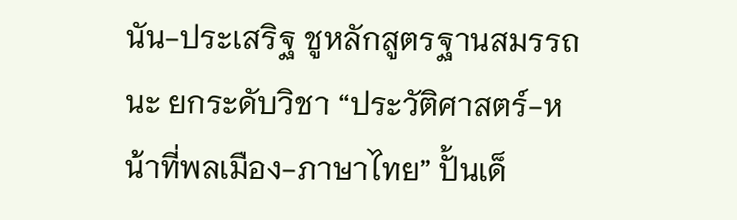นัน-ประเสริฐ ชูหลักสูตรฐานสมรรถนะ ยกระดับวิชา “ประวัติศาสตร์-หน้าที่พลเมือง-ภาษาไทย” ปั้นเด็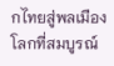กไทยสู่พลเมืองโลกที่สมบูรณ์